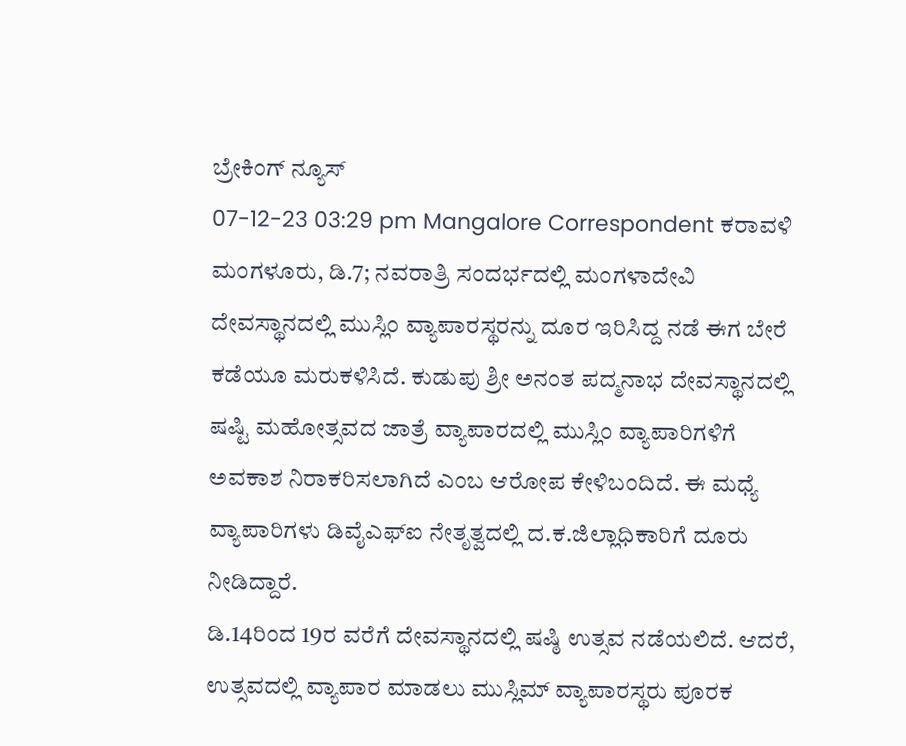ಬ್ರೇಕಿಂಗ್ ನ್ಯೂಸ್
07-12-23 03:29 pm Mangalore Correspondent ಕರಾವಳಿ
ಮಂಗಳೂರು, ಡಿ.7; ನವರಾತ್ರಿ ಸಂದರ್ಭದಲ್ಲಿ ಮಂಗಳಾದೇವಿ ದೇವಸ್ಥಾನದಲ್ಲಿ ಮುಸ್ಲಿಂ ವ್ಯಾಪಾರಸ್ಥರನ್ನು ದೂರ ಇರಿಸಿದ್ದ ನಡೆ ಈಗ ಬೇರೆ ಕಡೆಯೂ ಮರುಕಳಿಸಿದೆ. ಕುಡುಪು ಶ್ರೀ ಅನಂತ ಪದ್ಮನಾಭ ದೇವಸ್ಥಾನದಲ್ಲಿ ಷಷ್ಟಿ ಮಹೋತ್ಸವದ ಜಾತ್ರೆ ವ್ಯಾಪಾರದಲ್ಲಿ ಮುಸ್ಲಿಂ ವ್ಯಾಪಾರಿಗಳಿಗೆ ಅವಕಾಶ ನಿರಾಕರಿಸಲಾಗಿದೆ ಎಂಬ ಆರೋಪ ಕೇಳಿಬಂದಿದೆ. ಈ ಮಧ್ಯೆ ವ್ಯಾಪಾರಿಗಳು ಡಿವೈಎಫ್ಐ ನೇತೃತ್ವದಲ್ಲಿ ದ.ಕ.ಜಿಲ್ಲಾಧಿಕಾರಿಗೆ ದೂರು ನೀಡಿದ್ದಾರೆ.
ಡಿ.14ರಿಂದ 19ರ ವರೆಗೆ ದೇವಸ್ಥಾನದಲ್ಲಿ ಷಷ್ಠಿ ಉತ್ಸವ ನಡೆಯಲಿದೆ. ಆದರೆ, ಉತ್ಸವದಲ್ಲಿ ವ್ಯಾಪಾರ ಮಾಡಲು ಮುಸ್ಲಿಮ್ ವ್ಯಾಪಾರಸ್ಥರು ಪೂರಕ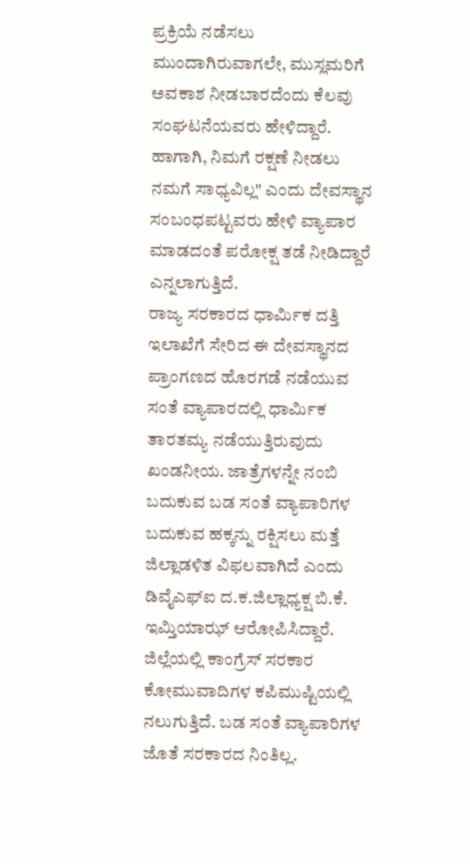ಪ್ರಕ್ರಿಯೆ ನಡೆಸಲು ಮುಂದಾಗಿರುವಾಗಲೇ, ಮುಸ್ಲಮರಿಗೆ ಅವಕಾಶ ನೀಡಬಾರದೆಂದು ಕೆಲವು ಸಂಘಟನೆಯವರು ಹೇಳಿದ್ದಾರೆ. ಹಾಗಾಗಿ, ನಿಮಗೆ ರಕ್ಷಣೆ ನೀಡಲು ನಮಗೆ ಸಾಧ್ಯವಿಲ್ಲ" ಎಂದು ದೇವಸ್ಥಾನ ಸಂಬಂಧಪಟ್ಟವರು ಹೇಳಿ ವ್ಯಾಪಾರ ಮಾಡದಂತೆ ಪರೋಕ್ಷ ತಡೆ ನೀಡಿದ್ದಾರೆ ಎನ್ನಲಾಗುತ್ತಿದೆ.
ರಾಜ್ಯ ಸರಕಾರದ ಧಾರ್ಮಿಕ ದತ್ತಿ ಇಲಾಖೆಗೆ ಸೇರಿದ ಈ ದೇವಸ್ಥಾನದ ಪ್ರಾಂಗಣದ ಹೊರಗಡೆ ನಡೆಯುವ ಸಂತೆ ವ್ಯಾಪಾರದಲ್ಲಿ ಧಾರ್ಮಿಕ ತಾರತಮ್ಯ ನಡೆಯುತ್ತಿರುವುದು ಖಂಡನೀಯ. ಜಾತ್ರೆಗಳನ್ನೇ ನಂಬಿ ಬದುಕುವ ಬಡ ಸಂತೆ ವ್ಯಾಪಾರಿಗಳ ಬದುಕುವ ಹಕ್ಕನ್ನು ರಕ್ಷಿಸಲು ಮತ್ತೆ ಜಿಲ್ಲಾಡಳಿತ ವಿಫಲವಾಗಿದೆ ಎಂದು ಡಿವೈಎಫ್ಐ ದ.ಕ.ಜಿಲ್ಲಾಧ್ಯಕ್ಷ ಬಿ.ಕೆ. ಇಮ್ತಿಯಾಝ್ ಆರೋಪಿಸಿದ್ದಾರೆ.
ಜಿಲ್ಲೆಯಲ್ಲಿ ಕಾಂಗ್ರೆಸ್ ಸರಕಾರ ಕೋಮುವಾದಿಗಳ ಕಪಿಮುಷ್ಟಿಯಲ್ಲಿ ನಲುಗುತ್ತಿದೆ. ಬಡ ಸಂತೆ ವ್ಯಾಪಾರಿಗಳ ಜೊತೆ ಸರಕಾರದ ನಿಂತಿಲ್ಲ.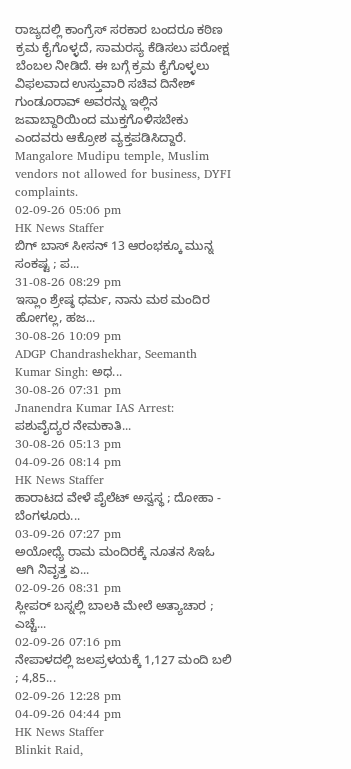ರಾಜ್ಯದಲ್ಲಿ ಕಾಂಗ್ರೆಸ್ ಸರಕಾರ ಬಂದರೂ ಕಠಿಣ ಕ್ರಮ ಕೈಗೊಳ್ಳದೆ, ಸಾಮರಸ್ಯ ಕೆಡಿಸಲು ಪರೋಕ್ಷ ಬೆಂಬಲ ನೀಡಿದೆ. ಈ ಬಗ್ಗೆ ಕ್ರಮ ಕೈಗೊಳ್ಳಲು ವಿಫಲವಾದ ಉಸ್ತುವಾರಿ ಸಚಿವ ದಿನೇಶ್ ಗುಂಡೂರಾವ್ ಅವರನ್ನು ಇಲ್ಲಿನ ಜವಾಬ್ದಾರಿಯಿಂದ ಮುಕ್ತಗೊಳಿಸಬೇಕು ಎಂದವರು ಆಕ್ರೋಶ ವ್ಯಕ್ತಪಡಿಸಿದ್ದಾರೆ.
Mangalore Mudipu temple, Muslim vendors not allowed for business, DYFI complaints.
02-09-26 05:06 pm
HK News Staffer
ಬಿಗ್ ಬಾಸ್ ಸೀಸನ್ 13 ಆರಂಭಕ್ಕೂ ಮುನ್ನ ಸಂಕಷ್ಟ ; ಪ...
31-08-26 08:29 pm
ಇಸ್ಲಾಂ ಶ್ರೇಷ್ಠ ಧರ್ಮ, ನಾನು ಮಠ ಮಂದಿರ ಹೋಗಲ್ಲ, ಹಜ...
30-08-26 10:09 pm
ADGP Chandrashekhar, Seemanth Kumar Singh: ಅಧ...
30-08-26 07:31 pm
Jnanendra Kumar IAS Arrest: ಪಶುವೈದ್ಯರ ನೇಮಕಾತಿ...
30-08-26 05:13 pm
04-09-26 08:14 pm
HK News Staffer
ಹಾರಾಟದ ವೇಳೆ ಪೈಲೆಟ್ ಅಸ್ವಸ್ಥ ; ದೋಹಾ - ಬೆಂಗಳೂರು...
03-09-26 07:27 pm
ಅಯೋಧ್ಯೆ ರಾಮ ಮಂದಿರಕ್ಕೆ ನೂತನ ಸಿಇಓ ಆಗಿ ನಿವೃತ್ತ ಏ...
02-09-26 08:31 pm
ಸ್ಲೀಪರ್ ಬಸ್ನಲ್ಲಿ ಬಾಲಕಿ ಮೇಲೆ ಅತ್ಯಾಚಾರ ; ಎಚ್ಚೆ...
02-09-26 07:16 pm
ನೇಪಾಳದಲ್ಲಿ ಜಲಪ್ರಳಯಕ್ಕೆ 1,127 ಮಂದಿ ಬಲಿ ; 4,85...
02-09-26 12:28 pm
04-09-26 04:44 pm
HK News Staffer
Blinkit Raid,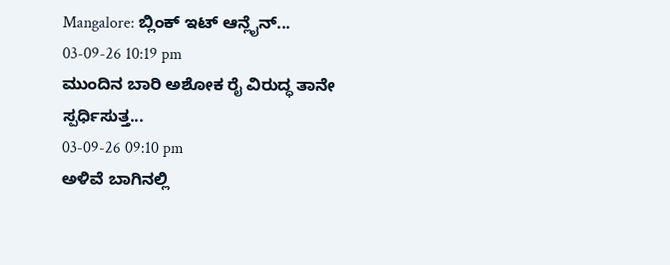Mangalore: ಬ್ಲಿಂಕ್ ಇಟ್ ಆನ್ಲೈನ್...
03-09-26 10:19 pm
ಮುಂದಿನ ಬಾರಿ ಅಶೋಕ ರೈ ವಿರುದ್ಧ ತಾನೇ ಸ್ಪರ್ಧಿಸುತ್ತ...
03-09-26 09:10 pm
ಅಳಿವೆ ಬಾಗಿನಲ್ಲಿ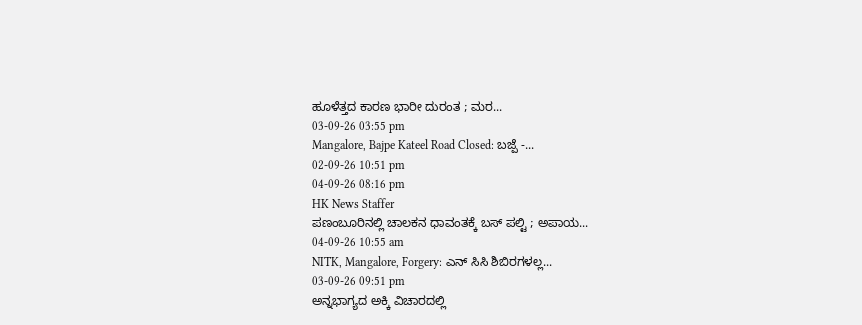ಹೂಳೆತ್ತದ ಕಾರಣ ಭಾರೀ ದುರಂತ ; ಮರ...
03-09-26 03:55 pm
Mangalore, Bajpe Kateel Road Closed: ಬಜ್ಪೆ -...
02-09-26 10:51 pm
04-09-26 08:16 pm
HK News Staffer
ಪಣಂಬೂರಿನಲ್ಲಿ ಚಾಲಕನ ಧಾವಂತಕ್ಕೆ ಬಸ್ ಪಲ್ಟಿ ; ಅಪಾಯ...
04-09-26 10:55 am
NITK, Mangalore, Forgery: ಎನ್ ಸಿಸಿ ಶಿಬಿರಗಳಲ್ಲ...
03-09-26 09:51 pm
ಅನ್ನಭಾಗ್ಯದ ಅಕ್ಕಿ ವಿಚಾರದಲ್ಲಿ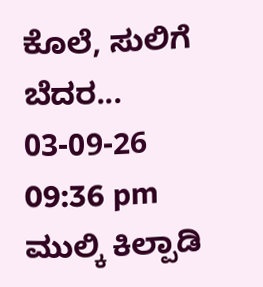ಕೊಲೆ, ಸುಲಿಗೆ ಬೆದರ...
03-09-26 09:36 pm
ಮುಲ್ಕಿ ಕಿಲ್ಪಾಡಿ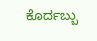ಕೊರ್ದಬ್ಬು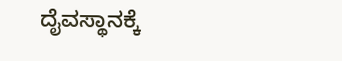ದೈವಸ್ಥಾನಕ್ಕೆ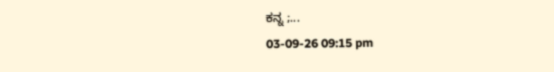ಕನ್ನ ;...
03-09-26 09:15 pm